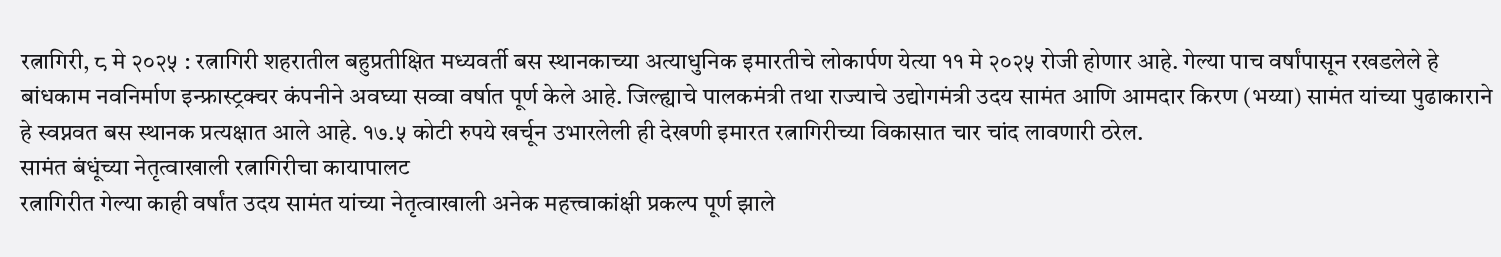रत्नागिरी, ८ मे २०२५ : रत्नागिरी शहरातील बहुप्रतीक्षित मध्यवर्ती बस स्थानकाच्या अत्याधुनिक इमारतीचे लोकार्पण येत्या ११ मे २०२५ रोजी होणार आहे. गेल्या पाच वर्षांपासून रखडलेले हे बांधकाम नवनिर्माण इन्फ्रास्ट्रक्चर कंपनीने अवघ्या सव्वा वर्षात पूर्ण केले आहे. जिल्ह्याचे पालकमंत्री तथा राज्याचे उद्योगमंत्री उदय सामंत आणि आमदार किरण (भय्या) सामंत यांच्या पुढाकाराने हे स्वप्नवत बस स्थानक प्रत्यक्षात आले आहे. १७.५ कोटी रुपये खर्चून उभारलेली ही देखणी इमारत रत्नागिरीच्या विकासात चार चांद लावणारी ठरेल.
सामंत बंधूंच्या नेतृत्वाखाली रत्नागिरीचा कायापालट
रत्नागिरीत गेल्या काही वर्षांत उदय सामंत यांच्या नेतृत्वाखाली अनेक महत्त्वाकांक्षी प्रकल्प पूर्ण झाले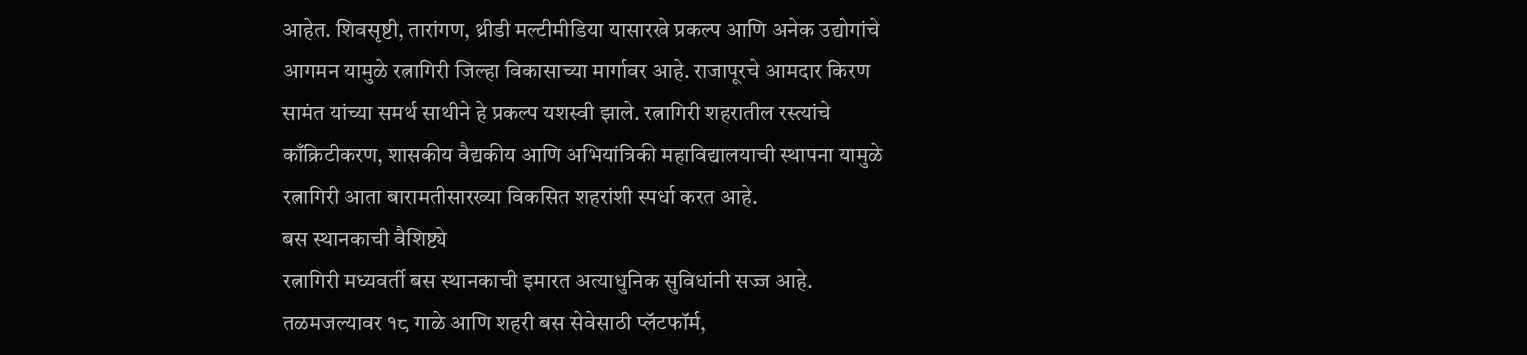आहेत. शिवसृष्टी, तारांगण, थ्रीडी मल्टीमीडिया यासारखे प्रकल्प आणि अनेक उद्योगांचे आगमन यामुळे रत्नागिरी जिल्हा विकासाच्या मार्गावर आहे. राजापूरचे आमदार किरण सामंत यांच्या समर्थ साथीने हे प्रकल्प यशस्वी झाले. रत्नागिरी शहरातील रस्त्यांचे काँक्रिटीकरण, शासकीय वैद्यकीय आणि अभियांत्रिकी महाविद्यालयाची स्थापना यामुळे रत्नागिरी आता बारामतीसारख्या विकसित शहरांशी स्पर्धा करत आहे.
बस स्थानकाची वैशिष्ट्ये
रत्नागिरी मध्यवर्ती बस स्थानकाची इमारत अत्याधुनिक सुविधांनी सज्ज आहे. तळमजल्यावर १८ गाळे आणि शहरी बस सेवेसाठी प्लॅटफॉर्म,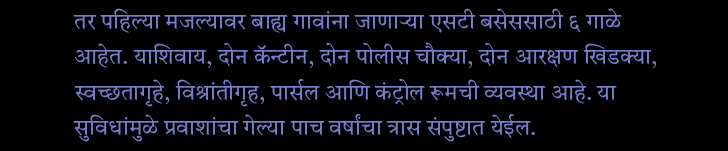तर पहिल्या मजल्यावर बाह्य गावांना जाणाऱ्या एसटी बसेससाठी ६ गाळे आहेत. याशिवाय, दोन कॅन्टीन, दोन पोलीस चौक्या, दोन आरक्षण खिडक्या, स्वच्छतागृहे, विश्रांतीगृह, पार्सल आणि कंट्रोल रूमची व्यवस्था आहे. या सुविधांमुळे प्रवाशांचा गेल्या पाच वर्षांचा त्रास संपुष्टात येईल.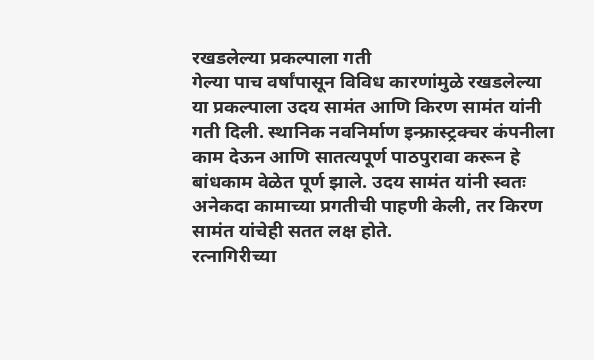रखडलेल्या प्रकल्पाला गती
गेल्या पाच वर्षांपासून विविध कारणांमुळे रखडलेल्या या प्रकल्पाला उदय सामंत आणि किरण सामंत यांनी गती दिली. स्थानिक नवनिर्माण इन्फ्रास्ट्रक्चर कंपनीला काम देऊन आणि सातत्यपूर्ण पाठपुरावा करून हे बांधकाम वेळेत पूर्ण झाले. उदय सामंत यांनी स्वतः अनेकदा कामाच्या प्रगतीची पाहणी केली, तर किरण सामंत यांचेही सतत लक्ष होते.
रत्नागिरीच्या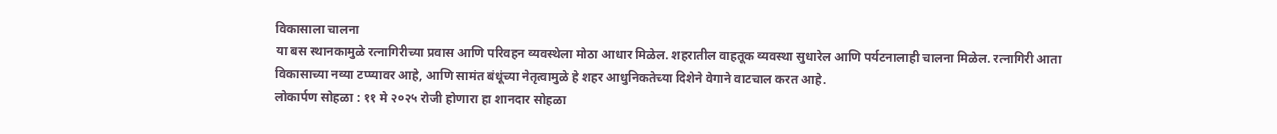विकासाला चालना
या बस स्थानकामुळे रत्नागिरीच्या प्रवास आणि परिवहन व्यवस्थेला मोठा आधार मिळेल. शहरातील वाहतूक व्यवस्था सुधारेल आणि पर्यटनालाही चालना मिळेल. रत्नागिरी आता विकासाच्या नव्या टप्प्यावर आहे, आणि सामंत बंधूंच्या नेतृत्वामुळे हे शहर आधुनिकतेच्या दिशेने वेगाने वाटचाल करत आहे.
लोकार्पण सोहळा : ११ मे २०२५ रोजी होणारा हा शानदार सोहळा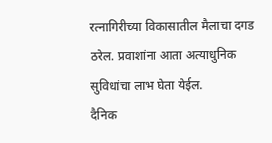रत्नागिरीच्या विकासातील मैलाचा दगड ठरेल. प्रवाशांना आता अत्याधुनिक सुविधांचा लाभ घेता येईल.
दैनिक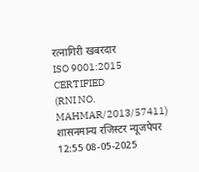रत्नागिरी खबरदार
ISO 9001:2015 CERTIFIED
(RNI NO. MAHMAR/2013/57411)
शासनमान्य रजिस्टर न्यूजपेपर
12:55 08-05-2025